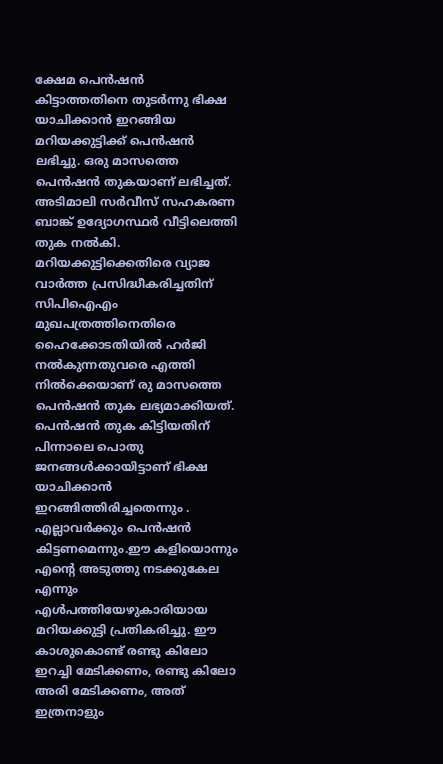ക്ഷേമ പെൻഷൻ കിട്ടാത്തതിനെ തുടർന്നു ഭിക്ഷ യാചിക്കാൻ ഇറങ്ങിയ മറിയക്കുട്ടിക്ക് പെൻഷൻ ലഭിച്ചു. ഒരു മാസത്തെ പെൻഷൻ തുകയാണ് ലഭിച്ചത്. അടിമാലി സർവീസ് സഹകരണ ബാങ്ക് ഉദ്യോഗസ്ഥർ വീട്ടിലെത്തി തുക നൽകി. മറിയക്കുട്ടിക്കെതിരെ വ്യാജ വാർത്ത പ്രസിദ്ധീകരിച്ചതിന് സിപിഐഎം മുഖപത്രത്തിനെതിരെ ഹൈക്കോടതിയിൽ ഹർജി നൽകുന്നതുവരെ എത്തി നിൽക്കെയാണ് രു മാസത്തെ പെൻഷൻ തുക ലഭ്യമാക്കിയത്.
പെൻഷൻ തുക കിട്ടിയതിന് പിന്നാലെ പൊതു ജനങ്ങൾക്കായിട്ടാണ് ഭിക്ഷ യാചിക്കാൻ ഇറങ്ങിത്തിരിച്ചതെന്നും . എല്ലാവർക്കും പെൻഷൻ കിട്ടണമെന്നും.ഈ കളിയൊന്നും എന്റെ അടുത്തു നടക്കുകേല എന്നും എൾപത്തിയേഴുകാരിയായ മറിയക്കുട്ടി പ്രതികരിച്ചു. ഈ കാശുകൊണ്ട് രണ്ടു കിലോ ഇറച്ചി മേടിക്കണം, രണ്ടു കിലോ അരി മേടിക്കണം, അത് ഇത്രനാളും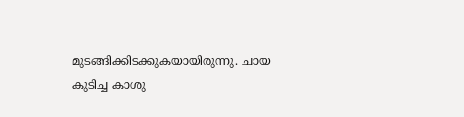മുടങ്ങിക്കിടക്കുകയായിരുന്നു. ചായ കുടിച്ച കാശു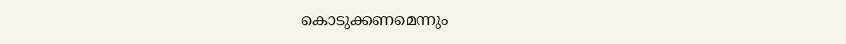കൊടുക്കണമെന്നും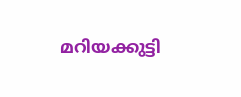മറിയക്കുട്ടി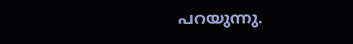പറയുന്നു.